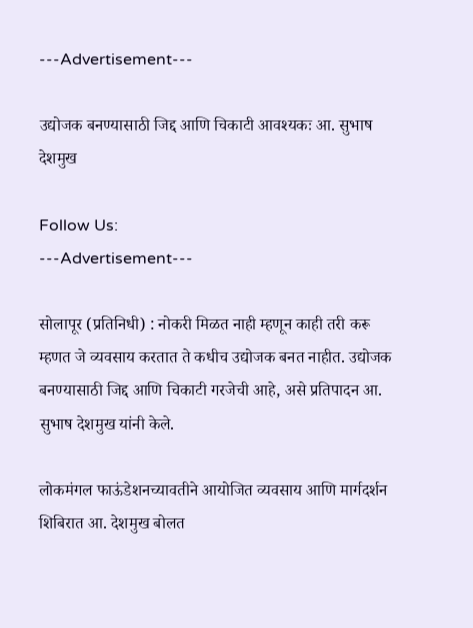---Advertisement---

उद्योजक बनण्यासाठी जिद्द आणि चिकाटी आवश्यकः आ. सुभाष देशमुख

Follow Us:
---Advertisement---

सोलापूर (प्रतिनिधी) : नोकरी मिळत नाही म्हणून काही तरी करू म्हणत जे व्यवसाय करतात ते कधीच उद्योजक बनत नाहीत. उद्योजक बनण्यासाठी जिद्द आणि चिकाटी गरजेची आहे, असे प्रतिपादन आ. सुभाष देशमुख यांनी केले.

लोकमंगल फाऊंडेशनच्यावतीने आयोजित व्यवसाय आणि मार्गदर्शन शिबिरात आ. देशमुख बोलत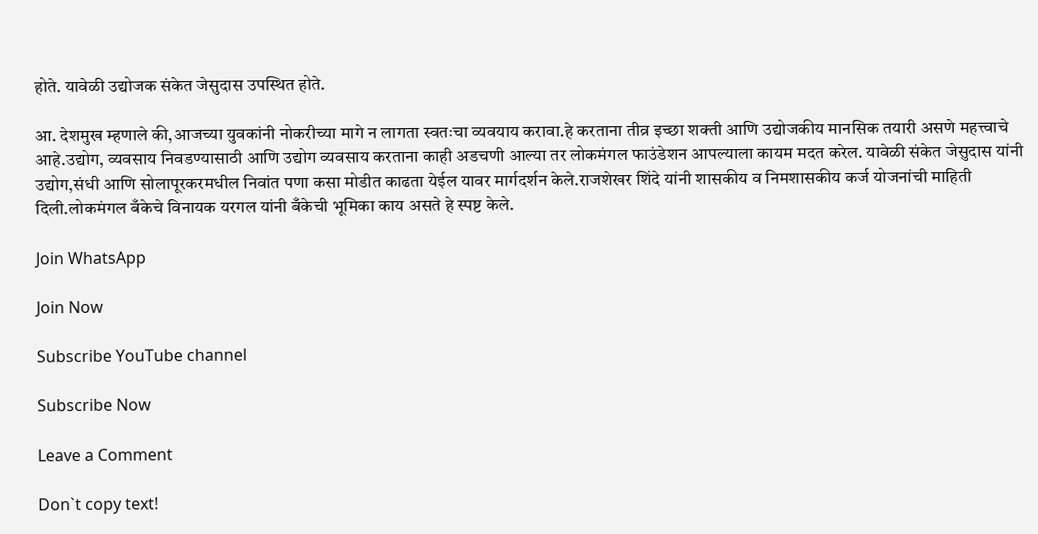होते. यावेळी उद्योजक संकेत जेसुदास उपस्थित होते.

आ. देशमुख म्हणाले की,आजच्या युवकांनी नोकरीच्या मागे न लागता स्वतःचा व्यवयाय करावा.हे करताना तीव्र इच्छा शक्ती आणि उद्योजकीय मानसिक तयारी असणे महत्त्वाचे आहे.उद्योग, व्यवसाय निवडण्यासाठी आणि उद्योग व्यवसाय करताना काही अडचणी आल्या तर लोकमंगल फाउंडेशन आपल्याला कायम मदत करेल. यावेळी संकेत जेसुदास यांनी उद्योग,संधी आणि सोलापूरकरमधील निवांत पणा कसा मोडीत काढता येईल यावर मार्गदर्शन केले.राजशेखर शिंदे यांनी शासकीय व निमशासकीय कर्ज योजनांची माहिती दिली.लोकमंगल बँकेचे विनायक यरगल यांनी बँकेची भूमिका काय असते हे स्पष्ट केले.

Join WhatsApp

Join Now

Subscribe YouTube channel

Subscribe Now

Leave a Comment

Don`t copy text!